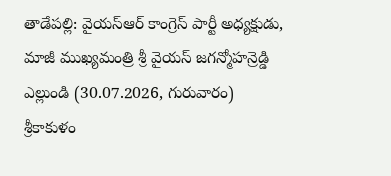తాడేపల్లి: వైయస్ఆర్ కాంగ్రెస్ పార్టీ అధ్యక్షుడు, మాజీ ముఖ్యమంత్రి శ్రీ వైయస్ జగన్మోహన్రెడ్డి ఎల్లుండి (30.07.2026, గురువారం) శ్రీకాకుళం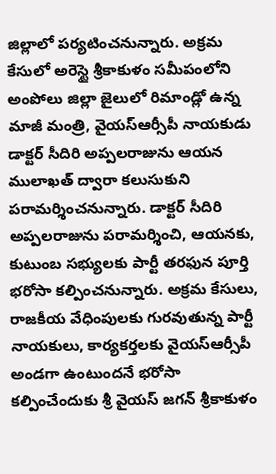జిల్లాలో పర్యటించనున్నారు. అక్రమ కేసులో అరెస్టై శ్రీకాకుళం సమీపంలోని అంపోలు జిల్లా జైలులో రిమాండ్లో ఉన్న మాజీ మంత్రి, వైయస్ఆర్సీపీ నాయకుడు డాక్టర్ సీదిరి అప్పలరాజును ఆయన ములాఖత్ ద్వారా కలుసుకుని పరామర్శించనున్నారు. డాక్టర్ సీదిరి అప్పలరాజును పరామర్శించి, ఆయనకు, కుటుంబ సభ్యులకు పార్టీ తరఫున పూర్తి భరోసా కల్పించనున్నారు. అక్రమ కేసులు, రాజకీయ వేధింపులకు గురవుతున్న పార్టీ నాయకులు, కార్యకర్తలకు వైయస్ఆర్సీపీ అండగా ఉంటుందనే భరోసా కల్పించేందుకు శ్రీ వైయస్ జగన్ శ్రీకాకుళం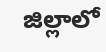జిల్లాలో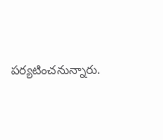పర్యటించనున్నారు.